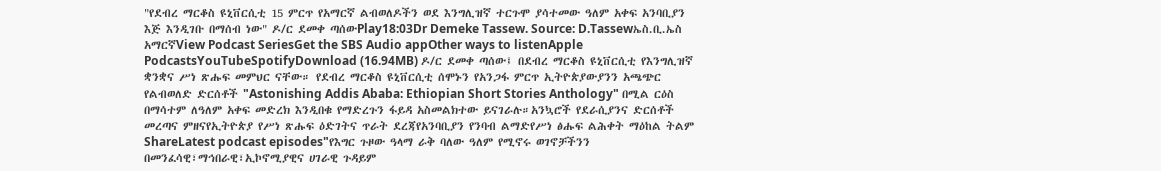"የደብረ ማርቆስ ዩኒቨርሲቲ 15 ምርጥ የአማርኛ ልብወለዶችን ወደ እንግሊዝኛ ተርጉሞ ያሳተመው ዓለም አቀፍ አንባቢያን እጅ እንዲገቡ በማሰብ ነው" ዶ/ር ደመቀ ጣሰውPlay18:03Dr Demeke Tassew. Source: D.Tassewኤስ.ቢ.ኤስ አማርኛView Podcast SeriesGet the SBS Audio appOther ways to listenApple PodcastsYouTubeSpotifyDownload (16.94MB) ዶ/ር ደመቀ ጣሰው፤ በደብረ ማርቆስ ዩኒቨርሲቲ የእንግሊዝኛ ቋንቋና ሥነ ጽሑፍ መምህር ናቸው። የደብረ ማርቆስ ዩኒቨርሲቲ ሰሞኑን የአንጋፋ ምርጥ ኢትዮጵያውያንን አጫጭር የልብወለድ ድርሰቶች "Astonishing Addis Ababa: Ethiopian Short Stories Anthology" በሚል ርዕስ በማሳተም ለዓለም አቀፍ መድረክ እንዲበቁ የማድረጉን ፋይዳ አስመልክተው ይናገራሉ።አንኳሮች የደራሲያንና ድርሰቶች መረጣና ምዘናየኢትዮጵያ የሥነ ጽሑፍ ዕድገትና ጥራት ደረጃየአንባቢያን የንባብ ልማድየሥነ ፅሑፍ ልሕቀት ማዕከል ትልም ShareLatest podcast episodes"የእግር ጉዞው ዓላማ ራቅ ባለው ዓለም የሚኖሩ ወገኖቻችንን በመንፈሳዊ፣ማኅበራዊ፣ኢኮኖሚያዊና ሀገራዊ ጉዳይም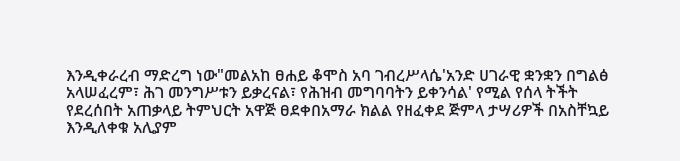እንዲቀራረብ ማድረግ ነው"መልአከ ፀሐይ ቆሞስ አባ ገብረሥላሴ'አንድ ሀገራዊ ቋንቋን በግልፅ አላሠፈረም፣ ሕገ መንግሥቱን ይቃረናል፣ የሕዝብ መግባባትን ይቀንሳል' የሚል የሰላ ትችት የደረሰበት አጠቃላይ ትምህርት አዋጅ ፀደቀበአማራ ክልል የዘፈቀደ ጅምላ ታሣሪዎች በአስቸኳይ እንዲለቀቁ አሊያም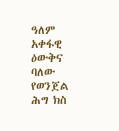ዓለም አቀፋዊ ዕውቅና ባለው የወንጀል ሕግ ክስ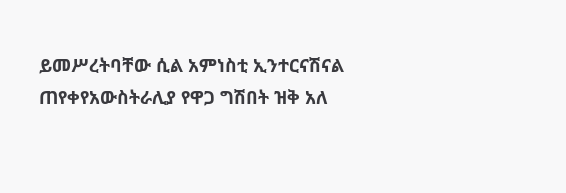ይመሥረትባቸው ሲል አምነስቲ ኢንተርናሽናል ጠየቀየአውስትራሊያ የዋጋ ግሽበት ዝቅ አለ